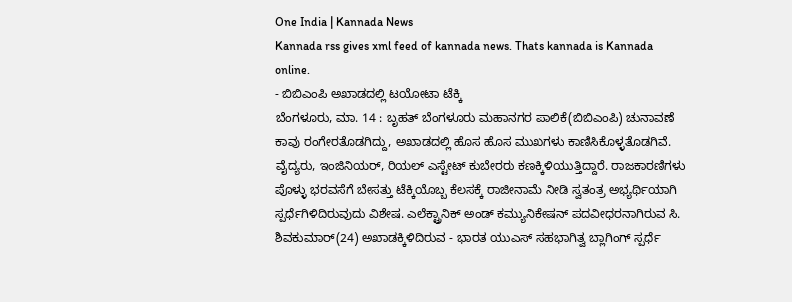One India | Kannada News
Kannada rss gives xml feed of kannada news. Thats kannada is Kannada online.
- ಬಿಬಿಎಂಪಿ ಅಖಾಡದಲ್ಲಿ ಟಯೋಟಾ ಟೆಕ್ಕಿ
ಬೆಂಗಳೂರು, ಮಾ. 14 : ಬೃಹತ್ ಬೆಂಗಳೂರು ಮಹಾನಗರ ಪಾಲಿಕೆ(ಬಿಬಿಎಂಪಿ) ಚುನಾವಣೆ ಕಾವು ರಂಗೇರತೊಡಗಿದ್ದು, ಅಖಾಡದಲ್ಲಿ ಹೊಸ ಹೊಸ ಮುಖಗಳು ಕಾಣಿಸಿಕೊಳ್ಳತೊಡಗಿವೆ. ವೈದ್ಯರು, ಇಂಜಿನಿಯರ್, ರಿಯಲ್ ಎಸ್ಟೇಟ್ ಕುಬೇರರು ಕಣಕ್ಕಿಳಿಯುತ್ತಿದ್ದಾರೆ. ರಾಜಕಾರಣಿಗಳು ಪೊಳ್ಳು ಭರವಸೆಗೆ ಬೇಸತ್ತು ಟೆಕ್ಕಿಯೊಬ್ಬ ಕೆಲಸಕ್ಕೆ ರಾಜೀನಾಮೆ ನೀಡಿ ಸ್ವತಂತ್ರ ಅಭ್ಯರ್ಥಿಯಾಗಿ ಸ್ಪರ್ಧೆಗಿಳಿದಿರುವುದು ವಿಶೇಷ. ಎಲೆಕ್ಟ್ರಾನಿಕ್ ಅಂಡ್ ಕಮ್ಯುನಿಕೇಷನ್ ಪದವೀಧರನಾಗಿರುವ ಸಿ. ಶಿವಕುಮಾರ್(24) ಅಖಾಡಕ್ಕಿಳಿದಿರುವ - ಭಾರತ ಯುಎಸ್ ಸಹಭಾಗಿತ್ವ ಬ್ಲಾಗಿಂಗ್ ಸ್ಪರ್ಧೆ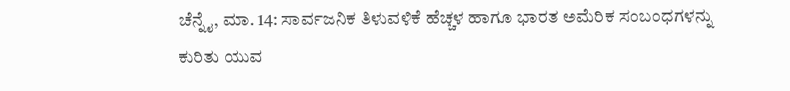ಚೆನ್ನೈ, ಮಾ. 14: ಸಾರ್ವಜನಿಕ ತಿಳುವಳಿಕೆ ಹೆಚ್ಚಳ ಹಾಗೂ ಭಾರತ ಅಮೆರಿಕ ಸಂಬಂಧಗಳನ್ನು ಕುರಿತು ಯುವ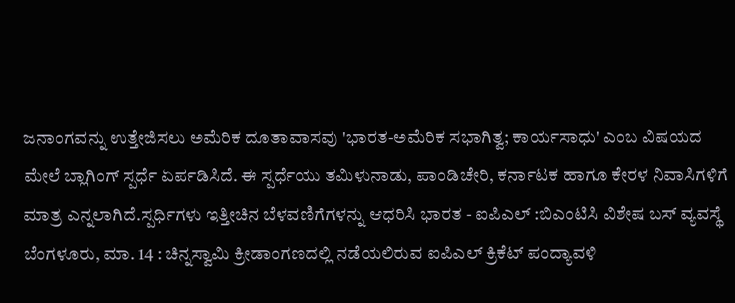ಜನಾಂಗವನ್ನು ಉತ್ತೇಜಿಸಲು ಅಮೆರಿಕ ದೂತಾವಾಸವು 'ಭಾರತ-ಅಮೆರಿಕ ಸಭಾಗಿತ್ವ; ಕಾರ್ಯಸಾಧು' ಎಂಬ ವಿಷಯದ ಮೇಲೆ ಬ್ಲಾಗಿಂಗ್ ಸ್ಪರ್ಧೆ ಏರ್ಪಡಿಸಿದೆ. ಈ ಸ್ಪರ್ಧೆಯು ತಮಿಳುನಾಡು, ಪಾಂಡಿಚೇರಿ, ಕರ್ನಾಟಕ ಹಾಗೂ ಕೇರಳ ನಿವಾಸಿಗಳಿಗೆ ಮಾತ್ರ ಎನ್ನಲಾಗಿದೆ.ಸ್ಪರ್ಧಿಗಳು ಇತ್ತೀಚಿನ ಬೆಳವಣಿಗೆಗಳನ್ನು ಆಧರಿಸಿ ಭಾರತ - ಐಪಿಎಲ್ :ಬಿಎಂಟಿಸಿ ವಿಶೇಷ ಬಸ್ ವ್ಯವಸ್ಥೆ
ಬೆಂಗಳೂರು, ಮಾ. 14 : ಚಿನ್ನಸ್ವಾಮಿ ಕ್ರೀಡಾಂಗಣದಲ್ಲಿ ನಡೆಯಲಿರುವ ಐಪಿಎಲ್ ಕ್ರಿಕೆಟ್ ಪಂದ್ಯಾವಳಿ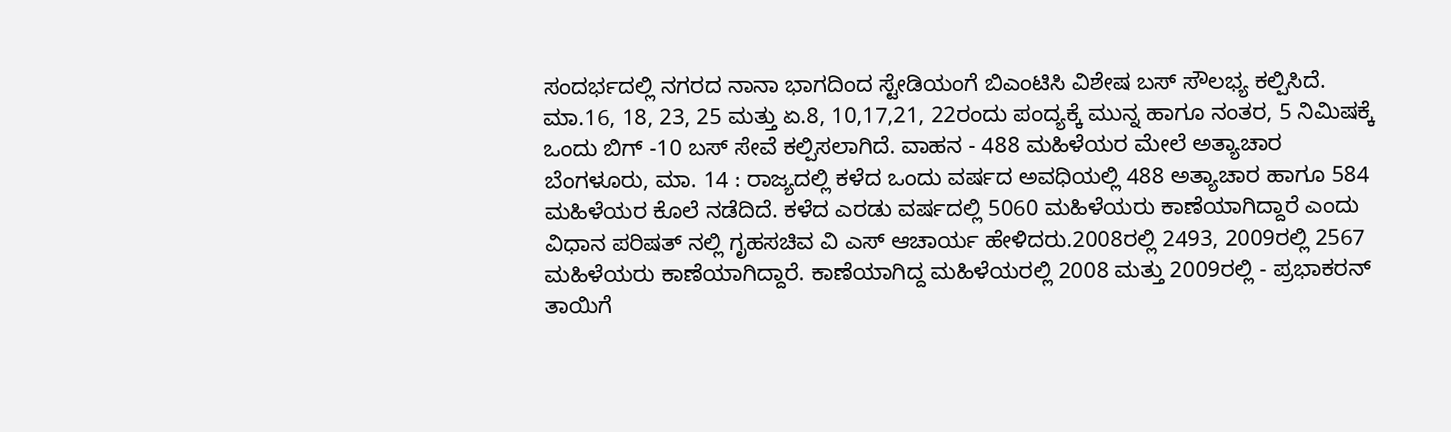ಸಂದರ್ಭದಲ್ಲಿ ನಗರದ ನಾನಾ ಭಾಗದಿಂದ ಸ್ಟೇಡಿಯಂಗೆ ಬಿಎಂಟಿಸಿ ವಿಶೇಷ ಬಸ್ ಸೌಲಭ್ಯ ಕಲ್ಪಿಸಿದೆ. ಮಾ.16, 18, 23, 25 ಮತ್ತು ಏ.8, 10,17,21, 22ರಂದು ಪಂದ್ಯಕ್ಕೆ ಮುನ್ನ ಹಾಗೂ ನಂತರ, 5 ನಿಮಿಷಕ್ಕೆ ಒಂದು ಬಿಗ್ -10 ಬಸ್ ಸೇವೆ ಕಲ್ಪಿಸಲಾಗಿದೆ. ವಾಹನ - 488 ಮಹಿಳೆಯರ ಮೇಲೆ ಅತ್ಯಾಚಾರ
ಬೆಂಗಳೂರು, ಮಾ. 14 : ರಾಜ್ಯದಲ್ಲಿ ಕಳೆದ ಒಂದು ವರ್ಷದ ಅವಧಿಯಲ್ಲಿ 488 ಅತ್ಯಾಚಾರ ಹಾಗೂ 584 ಮಹಿಳೆಯರ ಕೊಲೆ ನಡೆದಿದೆ. ಕಳೆದ ಎರಡು ವರ್ಷದಲ್ಲಿ 5060 ಮಹಿಳೆಯರು ಕಾಣೆಯಾಗಿದ್ದಾರೆ ಎಂದು ವಿಧಾನ ಪರಿಷತ್ ನಲ್ಲಿ ಗೃಹಸಚಿವ ವಿ ಎಸ್ ಆಚಾರ್ಯ ಹೇಳಿದರು.2008ರಲ್ಲಿ 2493, 2009ರಲ್ಲಿ 2567 ಮಹಿಳೆಯರು ಕಾಣೆಯಾಗಿದ್ದಾರೆ. ಕಾಣೆಯಾಗಿದ್ದ ಮಹಿಳೆಯರಲ್ಲಿ 2008 ಮತ್ತು 2009ರಲ್ಲಿ - ಪ್ರಭಾಕರನ್ ತಾಯಿಗೆ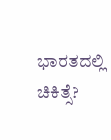ಭಾರತದಲ್ಲಿ ಚಿಕಿತ್ಸೆ?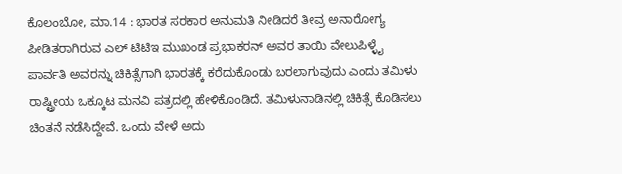ಕೊಲಂಬೋ, ಮಾ.14 : ಭಾರತ ಸರಕಾರ ಅನುಮತಿ ನೀಡಿದರೆ ತೀವ್ರ ಅನಾರೋಗ್ಯ ಪೀಡಿತರಾಗಿರುವ ಎಲ್ ಟಿಟಿಇ ಮುಖಂಡ ಪ್ರಭಾಕರನ್ ಅವರ ತಾಯಿ ವೇಲುಪಿಳ್ಳೈ ಪಾರ್ವತಿ ಅವರನ್ನು ಚಿಕಿತ್ಸೆಗಾಗಿ ಭಾರತಕ್ಕೆ ಕರೆದುಕೊಂಡು ಬರಲಾಗುವುದು ಎಂದು ತಮಿಳು ರಾಷ್ಟ್ರೀಯ ಒಕ್ಕೂಟ ಮನವಿ ಪತ್ರದಲ್ಲಿ ಹೇಳಿಕೊಂಡಿದೆ. ತಮಿಳುನಾಡಿನಲ್ಲಿ ಚಿಕಿತ್ಸೆ ಕೊಡಿಸಲು ಚಿಂತನೆ ನಡೆಸಿದ್ದೇವೆ. ಒಂದು ವೇಳೆ ಅದು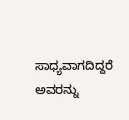ಸಾಧ್ಯವಾಗದಿದ್ದರೆ ಅವರನ್ನು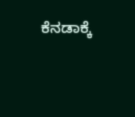ಕೆನಡಾಕ್ಕೆ